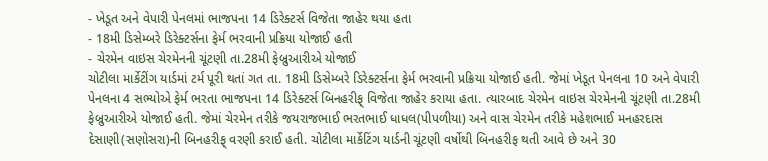- ખેડૂત અને વેપારી પેનલમાં ભાજપના 14 ડિરેક્ટર્સ વિજેતા જાહેર થયા હતા
- 18મી ડિસેમ્બરે ડિરેક્ટર્સના ફેર્મ ભરવાની પ્રક્રિયા યોજાઈ હતી
- ચેરમેન વાઇસ ચેરમેનની ચૂંટણી તા.28મી ફેબ્રુઆરીએ યોજાઈ
ચોટીલા માર્કેટીંગ યાર્ડમાં ટર્મ પૂરી થતાં ગત તા. 18મી ડિસેમ્બરે ડિરેક્ટર્સના ફેર્મ ભરવાની પ્રક્રિયા યોજાઈ હતી. જેમાં ખેડૂત પેનલના 10 અને વેપારી પેનલના 4 સભ્યોએ ફેર્મ ભરતા ભાજપના 14 ડિરેક્ટર્સ બિનહરીફ્ વિજેતા જાહેર કરાયા હતા. ત્યારબાદ ચેરમેન વાઇસ ચેરમેનની ચૂંટણી તા.28મી ફેબ્રુઆરીએ યોજાઈ હતી. જેમાં ચેરમેન તરીકે જયરાજભાઈ ભરતભાઈ ધાધલ(પીપળીયા) અને વાસ ચેરમેન તરીકે મહેશભાઈ મનહરદાસ દેસાણી(સણોસરા)ની બિનહરીફ્ વરણી કરાઈ હતી. ચોટીલા માર્કેટિંગ યાર્ડની ચૂંટણી વર્ષોથી બિનહરીફ થતી આવે છે અને 30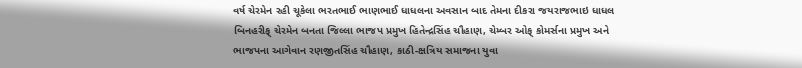વર્ષ ચેરમેન રહી ચૂકેલા ભરતભાઈ ભાણભાઈ ધાધલના અવસાન બાદ તેમના દીકરા જયરાજભાઇ ધાધલ બિનહરીફ્ ચેરમેન બનતા જિલ્લા ભાજપ પ્રમુખ હિતેન્દ્રસિંહ ચૌહાણ, ચેમ્બર ઓફ્ કોમર્સના પ્રમુખ અને ભાજપના આગેવાન રણજીતસિંહ ચૌહાણ, કાઠી-ક્ષત્રિય સમાજના યુવા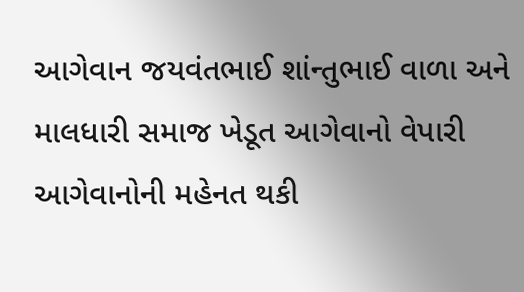આગેવાન જયવંતભાઈ શાંન્તુભાઈ વાળા અને માલધારી સમાજ ખેડૂત આગેવાનો વેપારી આગેવાનોની મહેનત થકી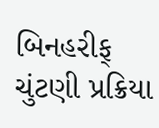બિનહરીફ્ ચુંટણી પ્રક્રિયા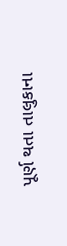પૂર્ણ થતા તાલુકાના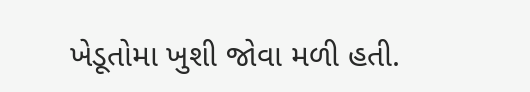ખેડૂતોમા ખુશી જોવા મળી હતી.